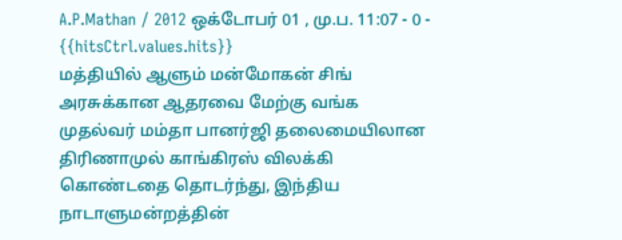A.P.Mathan / 2012 ஒக்டோபர் 01 , மு.ப. 11:07 - 0 - {{hitsCtrl.values.hits}}
மத்தியில் ஆளும் மன்மோகன் சிங் அரசுக்கான ஆதரவை மேற்கு வங்க முதல்வர் மம்தா பானர்ஜி தலைமையிலான திரிணாமுல் காங்கிரஸ் விலக்கி கொண்டதை தொடர்ந்து, இந்திய நாடாளுமன்றத்தின்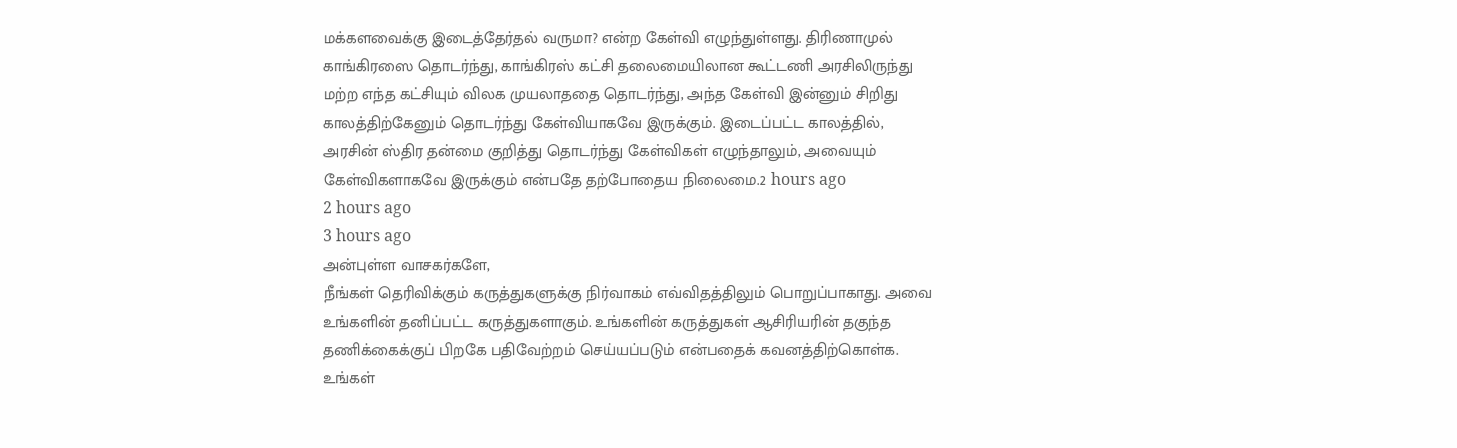மக்களவைக்கு இடைத்தேர்தல் வருமா? என்ற கேள்வி எழுந்துள்ளது. திரிணாமுல் காங்கிரஸை தொடர்ந்து, காங்கிரஸ் கட்சி தலைமையிலான கூட்டணி அரசிலிருந்து மற்ற எந்த கட்சியும் விலக முயலாததை தொடர்ந்து, அந்த கேள்வி இன்னும் சிறிது காலத்திற்கேனும் தொடர்ந்து கேள்வியாகவே இருக்கும். இடைப்பட்ட காலத்தில், அரசின் ஸ்திர தன்மை குறித்து தொடர்ந்து கேள்விகள் எழுந்தாலும், அவையும் கேள்விகளாகவே இருக்கும் என்பதே தற்போதைய நிலைமை.2 hours ago
2 hours ago
3 hours ago
அன்புள்ள வாசகர்களே,
நீங்கள் தெரிவிக்கும் கருத்துகளுக்கு நிர்வாகம் எவ்விதத்திலும் பொறுப்பாகாது. அவை உங்களின் தனிப்பட்ட கருத்துகளாகும். உங்களின் கருத்துகள் ஆசிரியரின் தகுந்த தணிக்கைக்குப் பிறகே பதிவேற்றம் செய்யப்படும் என்பதைக் கவனத்திற்கொள்க. உங்கள்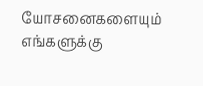யோசனைகளையும் எங்களுக்கு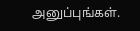அனுப்புங்கள்.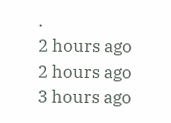.
2 hours ago
2 hours ago
3 hours ago